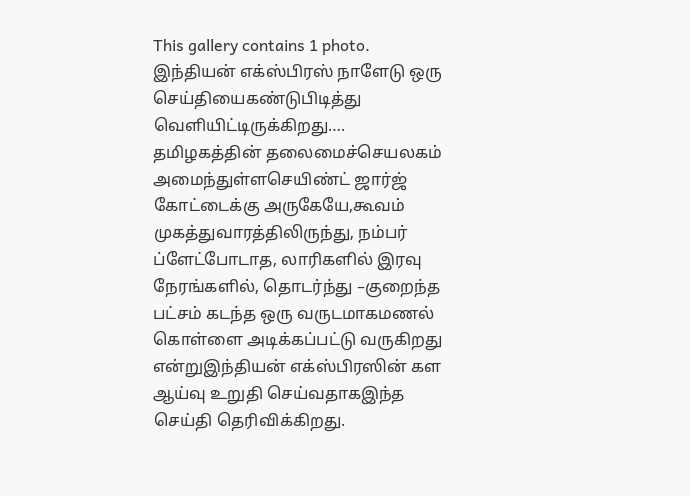This gallery contains 1 photo.
இந்தியன் எக்ஸ்பிரஸ் நாளேடு ஒரு செய்தியைகண்டுபிடித்து வெளியிட்டிருக்கிறது…. தமிழகத்தின் தலைமைச்செயலகம் அமைந்துள்ளசெயிண்ட் ஜார்ஜ் கோட்டைக்கு அருகேயே,கூவம் முகத்துவாரத்திலிருந்து, நம்பர் ப்ளேட்போடாத, லாரிகளில் இரவு நேரங்களில், தொடர்ந்து –குறைந்த பட்சம் கடந்த ஒரு வருடமாகமணல் கொள்ளை அடிக்கப்பட்டு வருகிறது என்றுஇந்தியன் எக்ஸ்பிரஸின் கள ஆய்வு உறுதி செய்வதாகஇந்த செய்தி தெரிவிக்கிறது.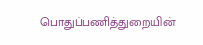பொதுப்பணித்துறையின்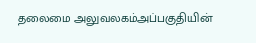தலைமை அலுவலகம்அப்பகுதியின்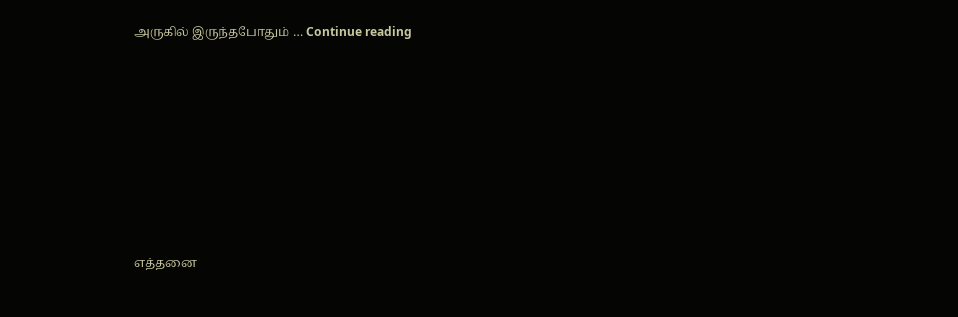அருகில் இருந்தபோதும் … Continue reading









எத்தனை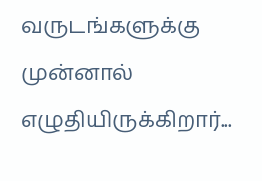வருடங்களுக்கு முன்னால் எழுதியிருக்கிறார்...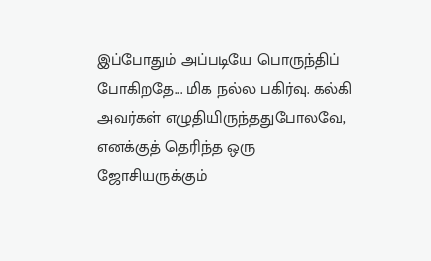இப்போதும் அப்படியே பொருந்திப் போகிறதே... மிக நல்ல பகிர்வு. கல்கி அவர்கள் எழுதியிருந்ததுபோலவே, எனக்குத் தெரிந்த ஒரு ஜோசியருக்கும்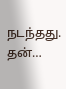நடந்தது. தன்…